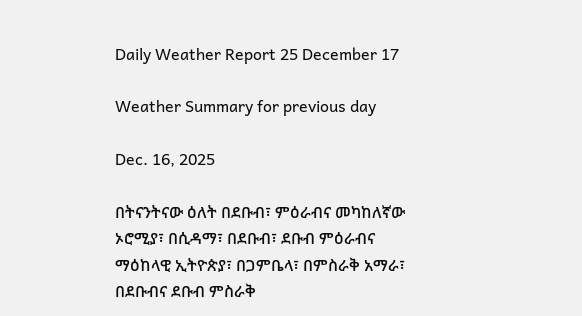Daily Weather Report 25 December 17

Weather Summary for previous day

Dec. 16, 2025

በትናንትናው ዕለት በደቡብ፣ ምዕራብና መካከለኛው ኦሮሚያ፣ በሲዳማ፣ በደቡብ፣ ደቡብ ምዕራብና ማዕከላዊ ኢትዮጵያ፣ በጋምቤላ፣ በምስራቅ አማራ፣ በደቡብና ደቡብ ምስራቅ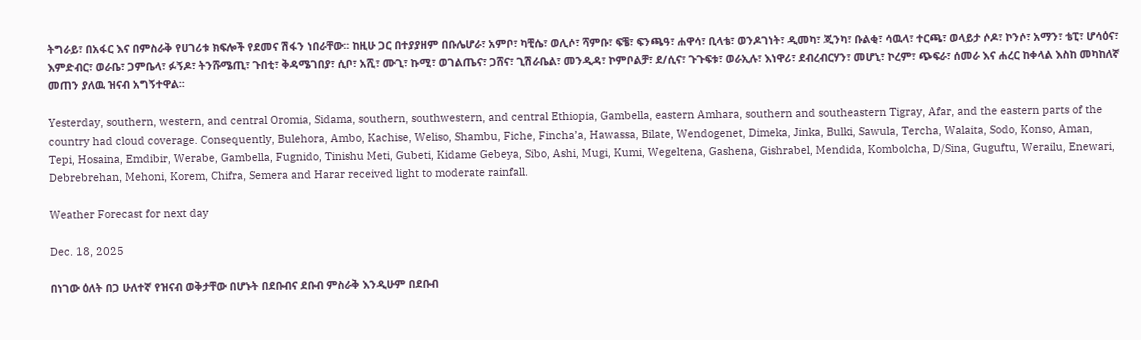ትግራይ፣ በአፋር እና በምስራቅ የሀገሪቱ ክፍሎች የደመና ሽፋን ነበራቸው፡፡ ከዚሁ ጋር በተያያዘም በቡሌሆራ፣ አምቦ፣ ካቺሴ፣ ወሊሶ፣ ሻምቡ፣ ፍቼ፣ ፍንጫዓ፣ ሐዋሳ፣ ቢላቴ፣ ወንዶገነት፣ ዲመካ፣ ጂንካ፣ ቡልቂ፣ ሳዉላ፣ ተርጫ፣ ወላይታ ሶዶ፣ ኮንሶ፣ አማን፣ ቴፒ፣ ሆሳዕና፣ እምድብር፣ ወራቤ፣ ጋምቤላ፣ ፉኝዶ፣ ትንሹሜጢ፣ ጉበቲ፣ ቅዳሜገበያ፣ ሲቦ፣ አሺ፣ ሙጊ፣ ኩሚ፣ ወገልጤና፣ ጋሸና፣ ጊሽራቤል፣ መንዲዳ፣ ኮምቦልቻ፣ ደ/ሲና፣ ጉጉፍቱ፣ ወራኢሉ፣ እነዋሪ፣ ደብረብርሃን፣ መሆኒ፣ ኮረም፣ ጭፍራ፣ ሰመራ እና ሐረር ከቀላል እስከ መካከለኛ መጠን ያለዉ ዝናብ አግኝተዋል፡፡

Yesterday, southern, western, and central Oromia, Sidama, southern, southwestern, and central Ethiopia, Gambella, eastern Amhara, southern and southeastern Tigray, Afar, and the eastern parts of the country had cloud coverage. Consequently, Bulehora, Ambo, Kachise, Weliso, Shambu, Fiche, Fincha’a, Hawassa, Bilate, Wendogenet, Dimeka, Jinka, Bulki, Sawula, Tercha, Walaita, Sodo, Konso, Aman, Tepi, Hosaina, Emdibir, Werabe, Gambella, Fugnido, Tinishu Meti, Gubeti, Kidame Gebeya, Sibo, Ashi, Mugi, Kumi, Wegeltena, Gashena, Gishrabel, Mendida, Kombolcha, D/Sina, Guguftu, Werailu, Enewari, Debrebrehan, Mehoni, Korem, Chifra, Semera and Harar received light to moderate rainfall.

Weather Forecast for next day

Dec. 18, 2025

በነገው ዕለት በጋ ሁለተኛ የዝናብ ወቅታቸው በሆኑት በደቡብና ደቡብ ምስራቅ እንዲሁም በደቡብ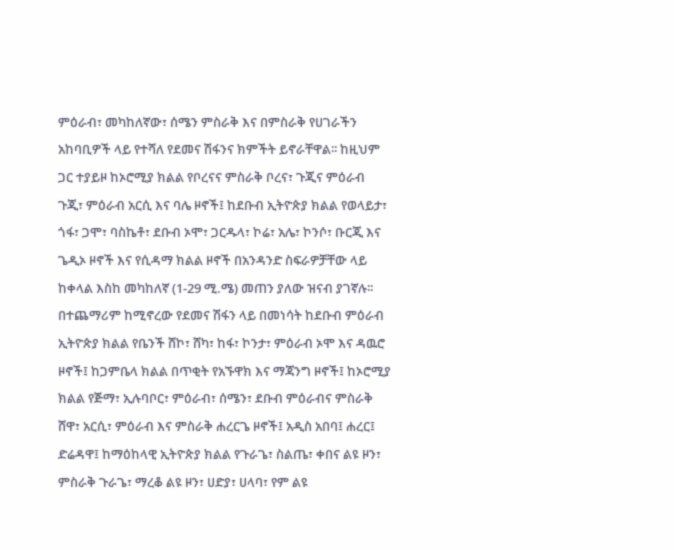ምዕራብ፣ መካከለኛው፣ ሰሜን ምስራቅ እና በምስራቅ የሀገራችን አከባቢዎች ላይ የተሻለ የደመና ሽፋንና ክምችት ይኖራቸዋል፡፡ ከዚህም ጋር ተያይዞ ከኦሮሚያ ክልል የቦረናና ምስራቅ ቦረና፣ ጉጂና ምዕራብ ጉጂ፣ ምዕራብ አርሲ እና ባሌ ዞኖች፤ ከደቡብ ኢትዮጵያ ክልል የወላይታ፣ ጎፋ፣ ጋሞ፣ ባስኬቶ፣ ደቡብ ኦሞ፣ ጋርዱላ፣ ኮሬ፣ አሌ፣ ኮንሶ፣ ቡርጂ እና ጌዲኦ ዞኖች እና የሲዳማ ክልል ዞኖች በአንዳንድ ስፍራዎቻቸው ላይ ከቀላል እስከ መካከለኛ (1-29 ሚ.ሜ) መጠን ያለው ዝናብ ያገኛሉ፡፡ በተጨማሪም ከሚኖረው የደመና ሽፋን ላይ በመነሳት ከደቡብ ምዕራብ ኢትዮጵያ ክልል የቤንች ሸኮ፣ ሸካ፣ ከፋ፣ ኮንታ፣ ምዕራብ ኦሞ እና ዳዉሮ ዞኖች፤ ከጋምቤላ ክልል በጥቂት የአኙዋክ እና ማጃንግ ዞኖች፤ ከኦሮሚያ ክልል የጅማ፣ ኢሉባቦር፣ ምዕራብ፣ ሰሜን፣ ደቡብ ምዕራብና ምስራቅ ሸዋ፣ አርሲ፣ ምዕራብ እና ምስራቅ ሐረርጌ ዞኖች፤ አዲስ አበባ፤ ሐረር፤ ድሬዳዋ፤ ከማዕከላዊ ኢትዮጵያ ክልል የጉራጌ፣ ስልጤ፣ ቀበና ልዩ ዞን፣ ምስራቅ ጉራጌ፣ ማረቆ ልዩ ዞን፣ ሀድያ፣ ሀላባ፣ የም ልዩ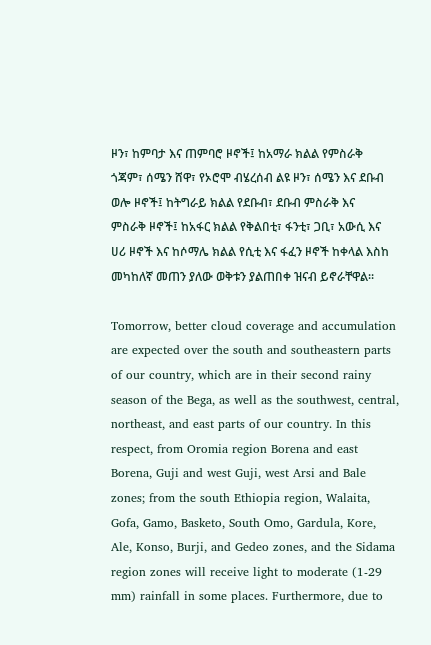ዞን፣ ከምባታ እና ጠምባሮ ዞኖች፤ ከአማራ ክልል የምስራቅ ጎጃም፣ ሰሜን ሸዋ፣ የኦሮሞ ብሄረሰብ ልዩ ዞን፣ ሰሜን እና ደቡብ ወሎ ዞኖች፤ ከትግራይ ክልል የደቡብ፣ ደቡብ ምስራቅ እና ምስራቅ ዞኖች፤ ከአፋር ክልል የቅልበቲ፣ ፋንቲ፣ ጋቢ፣ አውሲ እና ሀሪ ዞኖች እና ከሶማሌ ክልል የሲቲ እና ፋፈን ዞኖች ከቀላል እስከ መካከለኛ መጠን ያለው ወቅቱን ያልጠበቀ ዝናብ ይኖራቸዋል፡፡

Tomorrow, better cloud coverage and accumulation are expected over the south and southeastern parts of our country, which are in their second rainy season of the Bega, as well as the southwest, central, northeast, and east parts of our country. In this respect, from Oromia region Borena and east Borena, Guji and west Guji, west Arsi and Bale zones; from the south Ethiopia region, Walaita, Gofa, Gamo, Basketo, South Omo, Gardula, Kore, Ale, Konso, Burji, and Gedeo zones, and the Sidama region zones will receive light to moderate (1-29 mm) rainfall in some places. Furthermore, due to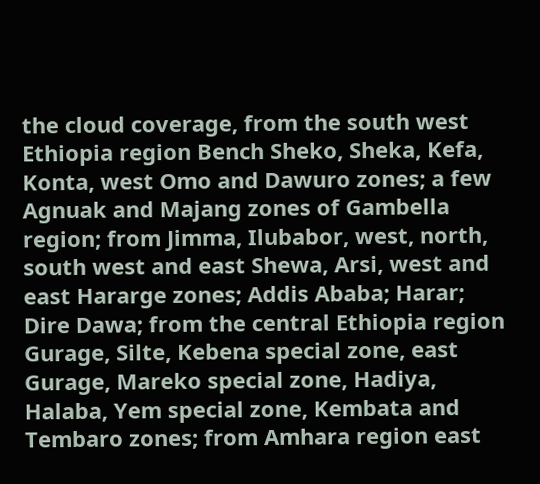the cloud coverage, from the south west Ethiopia region Bench Sheko, Sheka, Kefa, Konta, west Omo and Dawuro zones; a few Agnuak and Majang zones of Gambella region; from Jimma, Ilubabor, west, north, south west and east Shewa, Arsi, west and east Hararge zones; Addis Ababa; Harar; Dire Dawa; from the central Ethiopia region Gurage, Silte, Kebena special zone, east Gurage, Mareko special zone, Hadiya, Halaba, Yem special zone, Kembata and Tembaro zones; from Amhara region east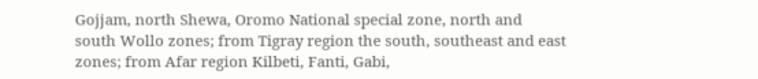Gojjam, north Shewa, Oromo National special zone, north and south Wollo zones; from Tigray region the south, southeast and east zones; from Afar region Kilbeti, Fanti, Gabi,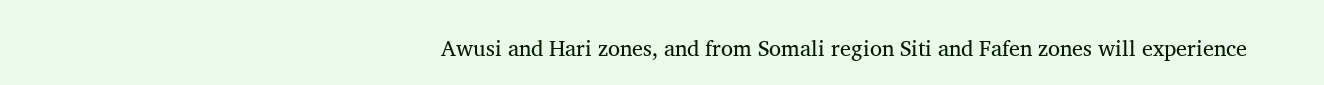Awusi and Hari zones, and from Somali region Siti and Fafen zones will experience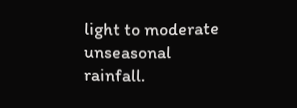light to moderate unseasonal rainfall.